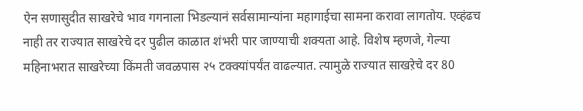ऐन सणासुदीत साखरेचे भाव गगनाला भिडल्यानं सर्वसामान्यांना महागाईचा सामना करावा लागतोय. एव्हंढच नाही तर राज्यात साखरेचे दर पुढील काळात शंभरी पार जाण्याची शक्यता आहे. विशेष म्हणजे, गेल्या महिनाभरात साखरेच्या किंमती जवळपास २५ टक्क्यांपर्यंत वाढल्यात. त्यामुळे राज्यात साखऱेचे दर 80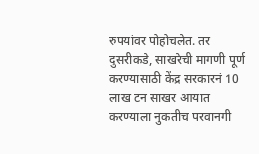रुपयांवर पोहोचलेत. तर दुसरीकडे, साखरेची मागणी पूर्ण करण्यासाठी केंद्र सरकारनं 10 लाख टन साखर आयात करण्याला नुकतीच परवानगी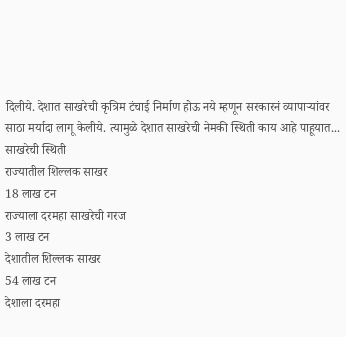दिलीये. देशात साखरेची कृत्रिम टंचाई निर्माण होऊ नये म्हणून सरकारनं व्यापाऱ्यांवर साठा मर्यादा लागू केलीये. त्यामुळे देशात साखरेची नेमकी स्थिती काय आहे पाहूयात...
साखरेची स्थिती
राज्यातील शिल्लक साखर
18 लाख टन
राज्याला दरमहा साखरेची गरज
3 लाख टन
देशातील शिल्लक साखर
54 लाख टन
देशाला दरमहा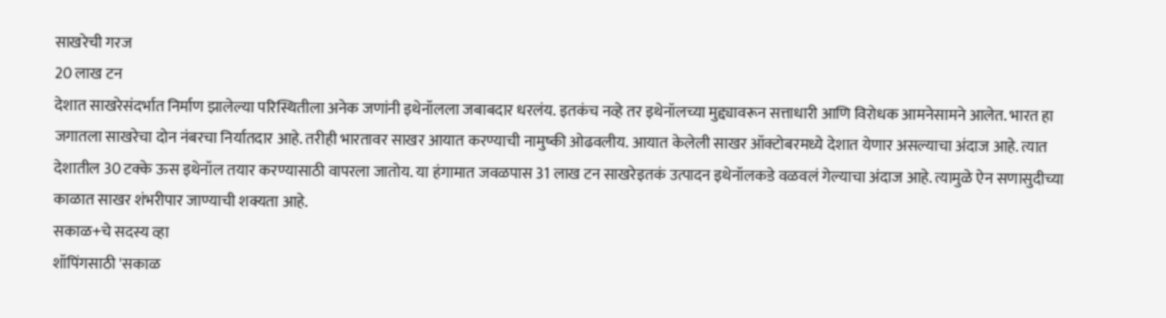साखरेची गरज
20 लाख टन
देशात साखरेसंदर्भात निर्माण झालेल्या परिस्थितीला अनेक जणांनी इथेनॉलला जबाबदार धरलंय. इतकंच नव्हे तर इथेनॉलच्या मुद्द्यावरून सत्ताधारी आणि विरोधक आमनेसामने आलेत. भारत हा जगातला साखरेचा दोन नंबरचा निर्यातदार आहे. तरीही भारतावर साखर आयात करण्याची नामुष्की ओढवलीय. आयात केलेली साखर ऑक्टोबरमध्ये देशात येणार असल्याचा अंदाज आहे. त्यात देशातील 30 टक्के ऊस इथेनॉल तयार करण्यासाठी वापरला जातोय. या हंगामात जवळपास 31 लाख टन साखरेइतकं उत्पादन इथेनॉलकडे वळवलं गेल्याचा अंदाज आहे. त्यामुळे ऐन सणासुदीच्या काळात साखर शंभरीपार जाण्याची शक्यता आहे.
सकाळ+चे सदस्य व्हा
शॉपिंगसाठी 'सकाळ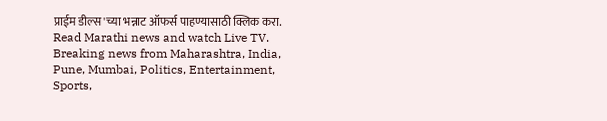प्राईम डील्स'च्या भन्नाट ऑफर्स पाहण्यासाठी क्लिक करा.
Read Marathi news and watch Live TV. Breaking news from Maharashtra, India, Pune, Mumbai, Politics, Entertainment, Sports,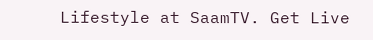Lifestyle at SaamTV. Get Live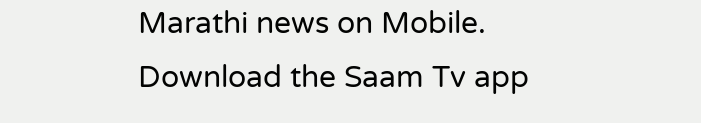Marathi news on Mobile. Download the Saam Tv app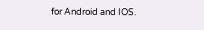for Android and IOS.